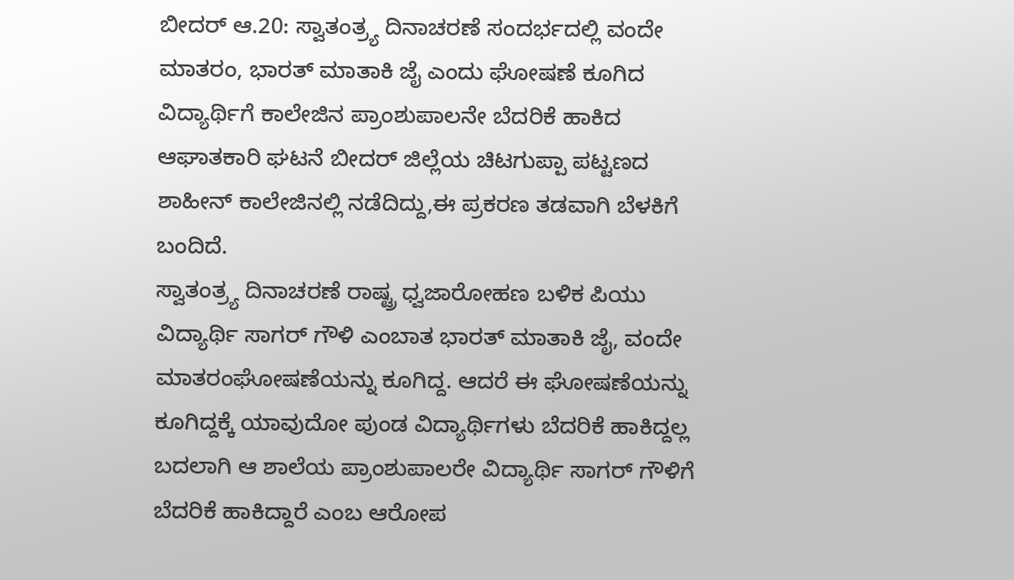ಬೀದರ್ ಆ.20: ಸ್ವಾತಂತ್ರ್ಯ ದಿನಾಚರಣೆ ಸಂದರ್ಭದಲ್ಲಿ ವಂದೇ ಮಾತರಂ, ಭಾರತ್ ಮಾತಾಕಿ ಜೈ ಎಂದು ಘೋಷಣೆ ಕೂಗಿದ ವಿದ್ಯಾರ್ಥಿಗೆ ಕಾಲೇಜಿನ ಪ್ರಾಂಶುಪಾಲನೇ ಬೆದರಿಕೆ ಹಾಕಿದ ಆಘಾತಕಾರಿ ಘಟನೆ ಬೀದರ್ ಜಿಲ್ಲೆಯ ಚಿಟಗುಪ್ಪಾ ಪಟ್ಟಣದ ಶಾಹೀನ್ ಕಾಲೇಜಿನಲ್ಲಿ ನಡೆದಿದ್ದು,ಈ ಪ್ರಕರಣ ತಡವಾಗಿ ಬೆಳಕಿಗೆ ಬಂದಿದೆ.
ಸ್ವಾತಂತ್ರ್ಯ ದಿನಾಚರಣೆ ರಾಷ್ಟ್ರ ಧ್ವಜಾರೋಹಣ ಬಳಿಕ ಪಿಯು ವಿದ್ಯಾರ್ಥಿ ಸಾಗರ್ ಗೌಳಿ ಎಂಬಾತ ಭಾರತ್ ಮಾತಾಕಿ ಜೈ, ವಂದೇ ಮಾತರಂಘೋಷಣೆಯನ್ನು ಕೂಗಿದ್ದ. ಆದರೆ ಈ ಘೋಷಣೆಯನ್ನು ಕೂಗಿದ್ದಕ್ಕೆ ಯಾವುದೋ ಪುಂಡ ವಿದ್ಯಾರ್ಥಿಗಳು ಬೆದರಿಕೆ ಹಾಕಿದ್ದಲ್ಲ ಬದಲಾಗಿ ಆ ಶಾಲೆಯ ಪ್ರಾಂಶುಪಾಲರೇ ವಿದ್ಯಾರ್ಥಿ ಸಾಗರ್ ಗೌಳಿಗೆ ಬೆದರಿಕೆ ಹಾಕಿದ್ದಾರೆ ಎಂಬ ಆರೋಪ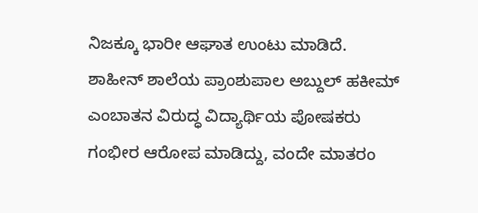ನಿಜಕ್ಕೂ ಭಾರೀ ಆಘಾತ ಉಂಟು ಮಾಡಿದೆ.
ಶಾಹೀನ್ ಶಾಲೆಯ ಪ್ರಾಂಶುಪಾಲ ಅಬ್ದುಲ್ ಹಕೀಮ್ ಎಂಬಾತನ ವಿರುದ್ಧ ವಿದ್ಯಾರ್ಥಿಯ ಪೋಷಕರು ಗಂಭೀರ ಆರೋಪ ಮಾಡಿದ್ದು, ವಂದೇ ಮಾತರಂ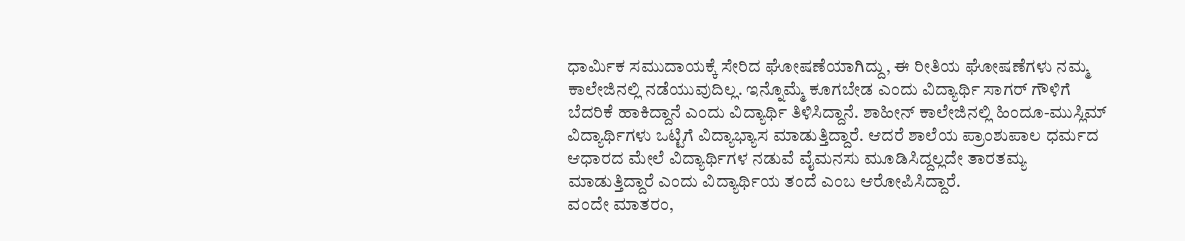ಧಾರ್ಮಿಕ ಸಮುದಾಯಕ್ಕೆ ಸೇರಿದ ಘೋಷಣೆಯಾಗಿದ್ದು, ಈ ರೀತಿಯ ಘೋಷಣೆಗಳು ನಮ್ಮ ಕಾಲೇಜಿನಲ್ಲಿ ನಡೆಯುವುದಿಲ್ಲ. ಇನ್ನೊಮ್ಮೆ ಕೂಗಬೇಡ ಎಂದು ವಿದ್ಯಾರ್ಥಿ ಸಾಗರ್ ಗೌಳಿಗೆ ಬೆದರಿಕೆ ಹಾಕಿದ್ದಾನೆ ಎಂದು ವಿದ್ಯಾರ್ಥಿ ತಿಳಿಸಿದ್ದಾನೆ. ಶಾಹೀನ್ ಕಾಲೇಜಿನಲ್ಲಿ ಹಿಂದೂ-ಮುಸ್ಲಿಮ್ ವಿದ್ಯಾರ್ಥಿಗಳು ಒಟ್ಟಿಗೆ ವಿದ್ಯಾಭ್ಯಾಸ ಮಾಡುತ್ತಿದ್ದಾರೆ. ಆದರೆ ಶಾಲೆಯ ಪ್ರಾಂಶುಪಾಲ ಧರ್ಮದ ಆಧಾರದ ಮೇಲೆ ವಿದ್ಯಾರ್ಥಿಗಳ ನಡುವೆ ವೈಮನಸು ಮೂಡಿಸಿದ್ದಲ್ಲದೇ ತಾರತಮ್ಯ ಮಾಡುತ್ತಿದ್ದಾರೆ ಎಂದು ವಿದ್ಯಾರ್ಥಿಯ ತಂದೆ ಎಂಬ ಆರೋಪಿಸಿದ್ದಾರೆ.
ವಂದೇ ಮಾತರಂ,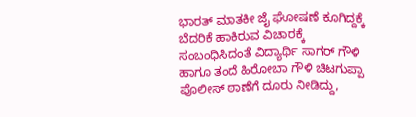ಭಾರತ್ ಮಾತಕೀ ಜೈ ಘೋಷಣೆ ಕೂಗಿದ್ದಕ್ಕೆ ಬೆದರಿಕೆ ಹಾಕಿರುವ ವಿಚಾರಕ್ಕೆ ಸಂಬಂಧಿಸಿದಂತೆ ವಿದ್ಯಾರ್ಥಿ ಸಾಗರ್ ಗೌಳಿ ಹಾಗೂ ತಂದೆ ಹಿರೋಬಾ ಗೌಳಿ ಚಿಟಗುಪ್ಪಾ ಪೊಲೀಸ್ ಠಾಣೆಗೆ ದೂರು ನೀಡಿದ್ದು,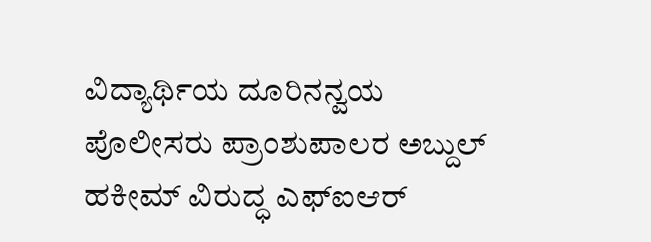ವಿದ್ಯಾರ್ಥಿಯ ದೂರಿನನ್ವಯ ಪೊಲೀಸರು ಪ್ರಾಂಶುಪಾಲರ ಅಬ್ದುಲ್ ಹಕೀಮ್ ವಿರುದ್ಧ ಎಫ್ಐಆರ್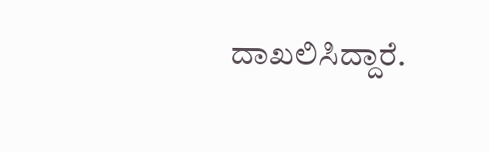ದಾಖಲಿಸಿದ್ದಾರೆ.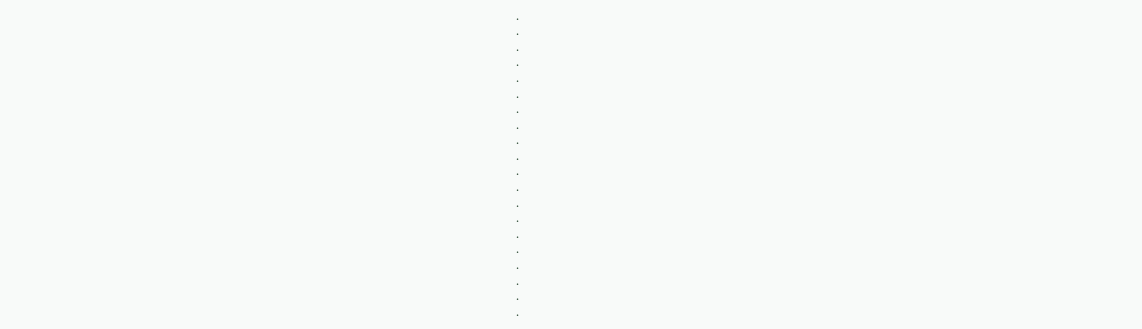.
.
.
.
.
.
.
.
.
.
.
.
.
.
.
.
.
.
.
.